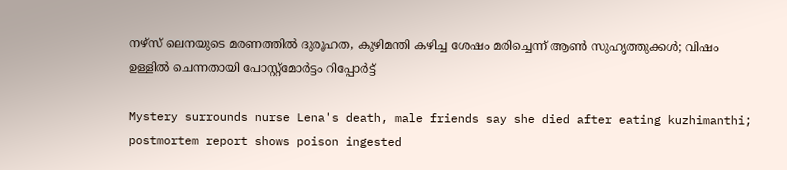നഴ്സ് ലെനയുടെ മരണത്തിൽ ദുരൂഹത, കുഴിമന്തി കഴിച്ച ശേഷം മരിച്ചെന്ന് ആൺ സുഹൃത്തുക്കൾ; വിഷം ഉള്ളിൽ ചെന്നതായി പോസ്റ്റ്മോർട്ടം റിപ്പോർട്ട്

Mystery surrounds nurse Lena's death, male friends say she died after eating kuzhimanthi; postmortem report shows poison ingested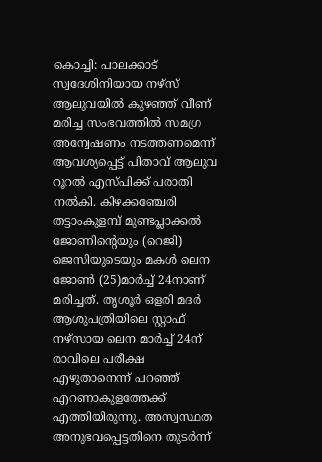കൊച്ചി: പാലക്കാട് സ്വദേശിനിയായ നഴ്സ് ആലുവയിൽ കുഴഞ്ഞ് വീണ് മരിച്ച സംഭവത്തിൽ സമഗ്ര അന്വേഷണം നടത്തണമെന്ന് ആവശ്യപ്പെട്ട് പിതാവ് ആലുവ റൂറൽ എസ്പിക്ക് പരാതി നൽകി. കിഴക്കഞ്ചേരി തട്ടാംകുളമ്പ് മുണ്ടപ്ലാക്കൽ ജോണിന്റെയും (റെജി) ജെസിയുടെയും മകൾ ലെന ജോൺ (25)മാർച്ച് 24നാണ് മരിച്ചത്. തൃശൂർ ഒളരി മദർ ആശുപത്രിയിലെ സ്റ്റാഫ് നഴ്സായ ലെന മാർച്ച് 24ന് രാവിലെ പരീക്ഷ എഴുതാനെന്ന് പറഞ്ഞ് എറണാകുളത്തേക്ക് എത്തിയിരുന്നു. അസ്വസ്ഥത അനുഭവപ്പെട്ടതിനെ തുടർന്ന്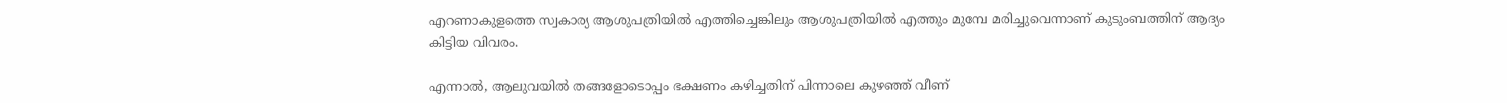എറണാകുളത്തെ സ്വകാര്യ ആശുപത്രിയിൽ എത്തിച്ചെങ്കിലും ആശുപത്രിയിൽ എത്തും മുമ്പേ മരിച്ചുവെന്നാണ് കുടുംബത്തിന് ആദ്യം കിട്ടിയ വിവരം.

എന്നാൽ, ആലുവയിൽ തങ്ങളോടൊപ്പം ഭക്ഷണം കഴിച്ചതിന് പിന്നാലെ കുഴഞ്ഞ് വീണ്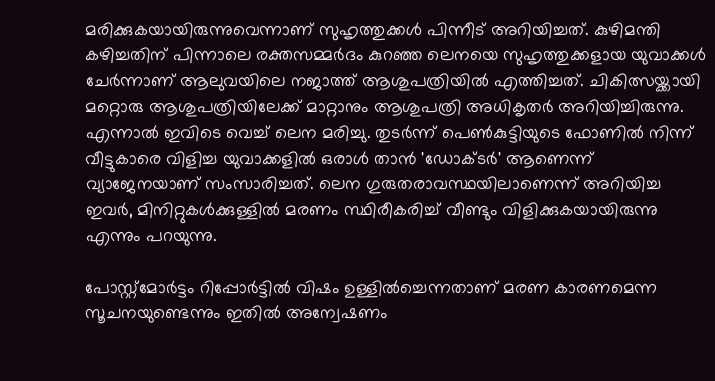മരിക്കുകയായിരുന്നുവെന്നാണ് സുഹൃത്തുക്കൾ പിന്നീട് അറിയിച്ചത്. കുഴിമന്തി കഴിച്ചതിന് പിന്നാലെ രക്തസമ്മര്‍ദം കുറഞ്ഞ ലെനയെ സുഹൃത്തുക്കളായ യുവാക്കൾ ചേര്‍ന്നാണ് ആലുവയിലെ നജാത്ത് ആശുപത്രിയില്‍ എത്തിച്ചത്. ചികിത്സയ്ക്കായി മറ്റൊരു ആശുപത്രിയിലേക്ക് മാറ്റാനും ആശുപത്രി അധികൃതർ അറിയിച്ചിരുന്നു. എന്നാല്‍ ഇവിടെ വെച്ച് ലെന മരിച്ചു. തുടര്‍ന്ന് പെണ്‍കുട്ടിയുടെ ഫോണില്‍ നിന്ന് വീട്ടുകാരെ വിളിച്ച യുവാക്കളില്‍ ഒരാള്‍ താന്‍ 'ഡോക്ടര്‍' ആണെന്ന് വ്യാജേനയാണ് സംസാരിച്ചത്. ലെന ഗുരുതരാവസ്ഥയിലാണെന്ന് അറിയിച്ച ഇവര്‍, മിനിറ്റുകള്‍ക്കുള്ളില്‍ മരണം സ്ഥിരീകരിച്ച് വീണ്ടും വിളിക്കുകയായിരുന്നു എന്നും പറയുന്നു.

പോസ്റ്റ്മോർട്ടം റിപ്പോർട്ടിൽ വിഷം ഉള്ളിൽച്ചെന്നതാണ് മരണ കാരണമെന്ന സൂചനയുണ്ടെന്നും ഇതിൽ അന്വേഷണം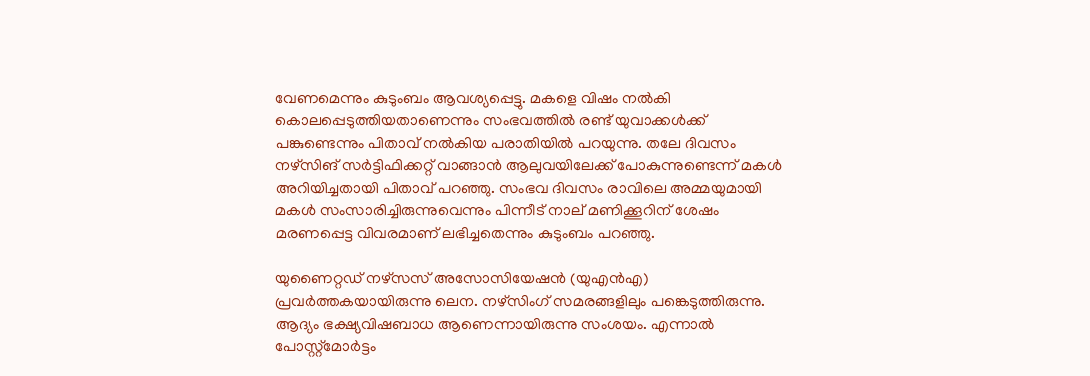വേണമെന്നും കുടുംബം ആവശ്യപ്പെട്ടു. മകളെ വിഷം നൽകി കൊലപ്പെടുത്തിയതാണെന്നും സംഭവത്തിൽ രണ്ട് യുവാക്കൾക്ക് പങ്കുണ്ടെന്നും പിതാവ് നൽകിയ പരാതിയിൽ പറയുന്നു. തലേ ദിവസം നഴ്സിങ് സർട്ടിഫിക്കറ്റ് വാങ്ങാൻ ആലുവയിലേക്ക് പോകുന്നുണ്ടെന്ന് മകൾ അറിയിച്ചതായി പിതാവ് പറഞ്ഞു. സംഭവ ദിവസം രാവിലെ അമ്മയുമായി മകൾ സംസാരിച്ചിരുന്നുവെന്നും പിന്നീട് നാല് മണിക്കൂറിന് ശേഷം മരണപ്പെട്ട വിവരമാണ് ലഭിച്ചതെന്നും കുടുംബം പറഞ്ഞു.

യുണൈറ്റഡ് നഴ്സസ് അസോസിയേഷൻ (യുഎൻഎ) പ്രവർത്തകയായിരുന്നു ലെന. നഴ്സിംഗ് സമരങ്ങളിലും പങ്കെടുത്തിരുന്നു. ആദ്യം ഭക്ഷ്യവിഷബാധ ആണെന്നായിരുന്നു സംശയം. എന്നാൽ പോസ്റ്റ്മോർട്ടം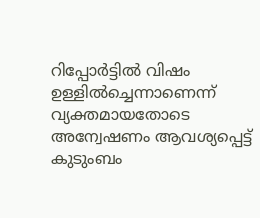റിപ്പോർട്ടിൽ വിഷം ഉള്ളിൽച്ചെന്നാണെന്ന് വ്യക്തമായതോടെ അന്വേഷണം ആവശ്യപ്പെട്ട് കുടുംബം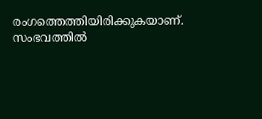രംഗത്തെത്തിയിരിക്കുകയാണ്. സംഭവത്തിൽ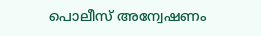പൊലീസ് അന്വേഷണം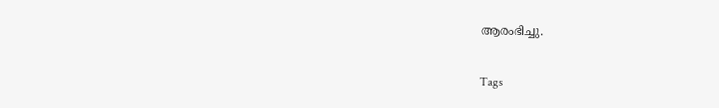ആരംഭിച്ചു.

Tags